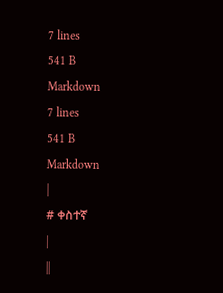7 lines
541 B
Markdown
7 lines
541 B
Markdown
|
# ቀስተኛ
|
||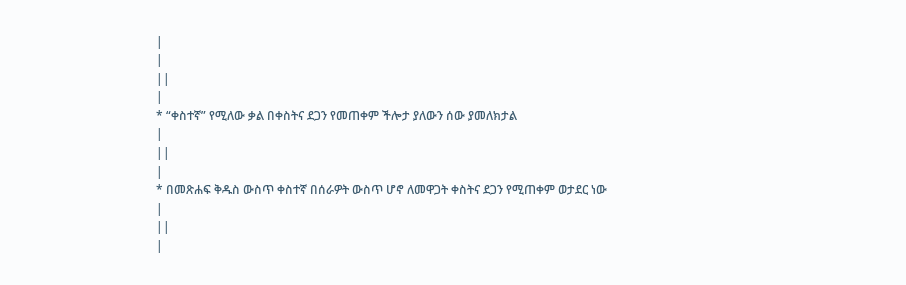|
|
||
|
* “ቀስተኛ” የሚለው ቃል በቀስትና ደጋን የመጠቀም ችሎታ ያለውን ሰው ያመለክታል
|
||
|
* በመጽሐፍ ቅዱስ ውስጥ ቀስተኛ በሰራዎት ውስጥ ሆኖ ለመዋጋት ቀስትና ደጋን የሚጠቀም ወታደር ነው
|
||
|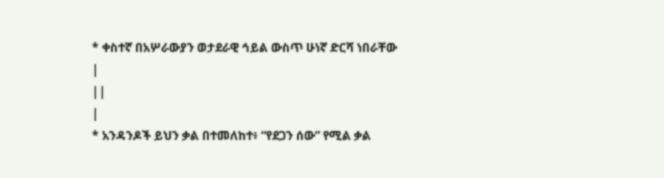* ቀስተኛ በአሦራውያን ወታደራዊ ኅይል ውስጥ ሁነኛ ድርሻ ነበራቸው
|
||
|
* አንዳንዶች ይህን ቃል በተመለከተ፥ “የደጋን ሰው” የሚል ቃል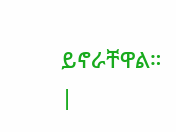ይኖራቸዋል።
|